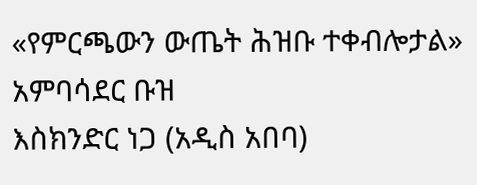«የምርጫውን ውጤት ሕዝቡ ተቀብሎታል» አምባሳደር ቡዝ
እስክንድር ነጋ (አዲስ አበባ)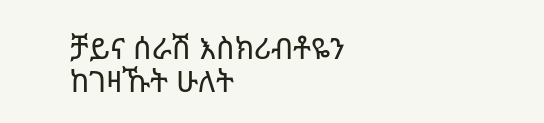ቻይና ሰራሽ እስክሪብቶዬን ከገዛኹት ሁለት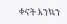ቀናት እንኳን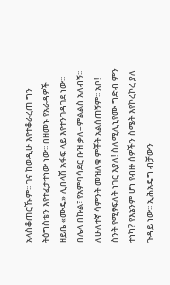አላስቆጠርኹም፡፡ ገና ከወዲሁ እየተቆራረጠ ግን ትዕግስቴን እየተፈታተነው ነው፡፡ በዘመኑ የአራዳዎች ዘይቤ «ሙዴ» ሊበላሽ አፋፍ ላይ እየተንገዳገደ ነው፡፡
በሌላ በኩል፣ የአምባሳደር ቡዝ ቃለ–ምልልስ አለብኝ፡፡ ለሁለተኛ ሳምንት መዝለቁ ምቾት አልሰጠኝም፡፡ አቦ! ስንት የሚፃፍለት ነገር እያለ! ስለሚሊኒየሙ ግድብ ምን ተነካ? የእኔንም ሆነ የብዙ ሰዎችን ስሜት እየኮረኮረ ያለ ጉዳይ ነው፡፡ ኢሕአዴግ ብቻውን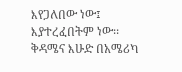እየጋለበው ነው፤ እያተረፈበትም ነው፡፡ ቅዳሜና እሁድ በአሜሪካ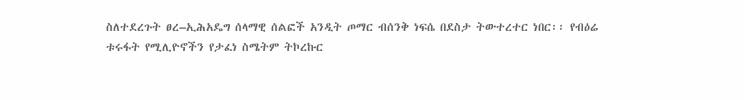ስለተደረጉት ፀረ–ኢሕአዴግ ሰላማዊ ሰልፎች አንዲት ጦማር ብሰንቅ ነፍሴ በደስታ ትውተረተር ነበር፡፡ የብዕሬ ቱሩፋት የሚሊዮኖችን የታፈነ ስሜትም ትኮረኩር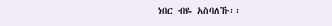ነበር ብዬ አስባለኹ፡፡